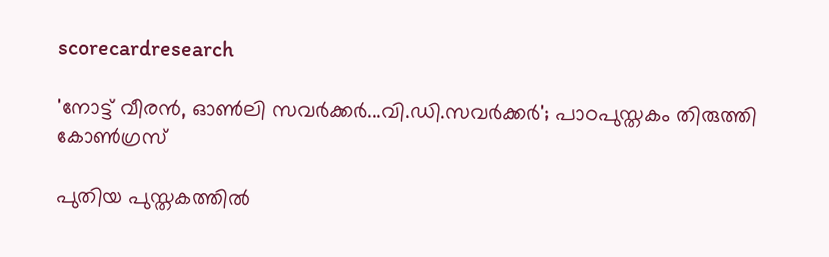scorecardresearch

'നോട്ട് വീരന്‍, ഓണ്‍ലി സവര്‍ക്കര്‍...വി.ഡി.സവര്‍ക്കര്‍'; പാഠപുസ്തകം തിരുത്തി കോണ്‍ഗ്രസ്

പുതിയ പുസ്തകത്തില്‍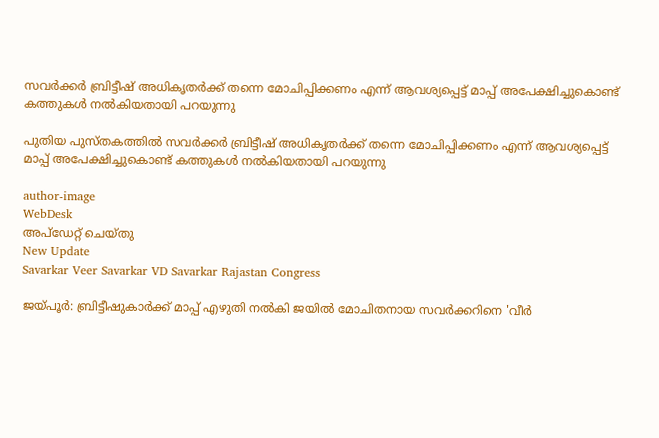സവര്‍ക്കര്‍ ബ്രിട്ടീഷ് അധികൃതര്‍ക്ക് തന്നെ മോചിപ്പിക്കണം എന്ന് ആവശ്യപ്പെട്ട് മാപ്പ് അപേക്ഷിച്ചുകൊണ്ട് കത്തുകള്‍ നല്‍കിയതായി പറയുന്നു

പുതിയ പുസ്തകത്തില്‍ സവര്‍ക്കര്‍ ബ്രിട്ടീഷ് അധികൃതര്‍ക്ക് തന്നെ മോചിപ്പിക്കണം എന്ന് ആവശ്യപ്പെട്ട് മാപ്പ് അപേക്ഷിച്ചുകൊണ്ട് കത്തുകള്‍ നല്‍കിയതായി പറയുന്നു

author-image
WebDesk
അപ്‌ഡേറ്റ് ചെയ്‌തു
New Update
Savarkar Veer Savarkar VD Savarkar Rajastan Congress

ജയ്‌പൂര്‍: ബ്രിട്ടീഷുകാര്‍ക്ക് മാപ്പ് എഴുതി നല്‍കി ജയിൽ മോചിതനായ സവര്‍ക്കറിനെ 'വീര്‍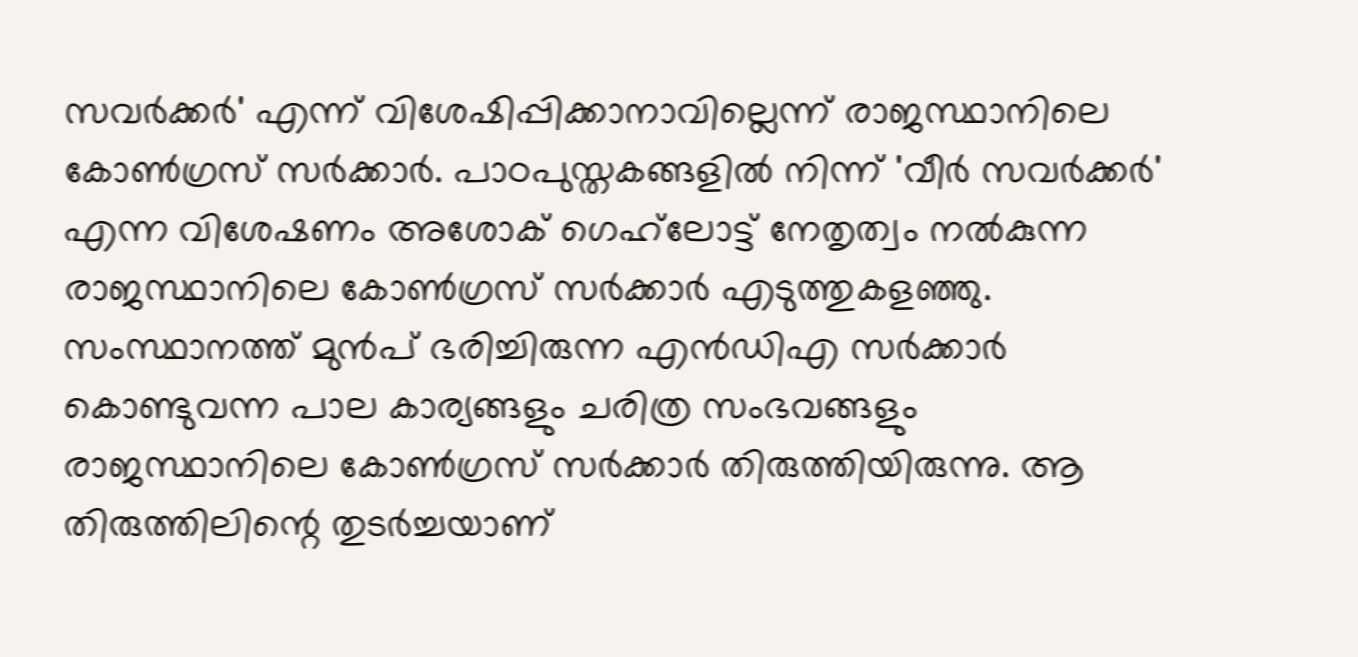സവര്‍ക്കര്‍' എന്ന് വിശേഷിപ്പിക്കാനാവില്ലെന്ന് രാജസ്ഥാനിലെ കോണ്‍ഗ്രസ് സര്‍ക്കാര്‍. പാഠപുസ്തകങ്ങളില്‍ നിന്ന് 'വീര്‍ സവര്‍ക്കര്‍' എന്ന വിശേഷണം അശോക് ഗെഹ്‌ലോട്ട് നേതൃത്വം നല്‍കുന്ന രാജസ്ഥാനിലെ കോണ്‍ഗ്രസ് സര്‍ക്കാര്‍ എടുത്തുകളഞ്ഞു. സംസ്ഥാനത്ത് മുന്‍പ് ഭരിച്ചിരുന്ന എന്‍ഡിഎ സര്‍ക്കാര്‍ കൊണ്ടുവന്ന പാല കാര്യങ്ങളും ചരിത്ര സംഭവങ്ങളും രാജസ്ഥാനിലെ കോണ്‍ഗ്രസ് സര്‍ക്കാര്‍ തിരുത്തിയിരുന്നു. ആ തിരുത്തിലിന്റെ തുടര്‍ച്ചയാണ്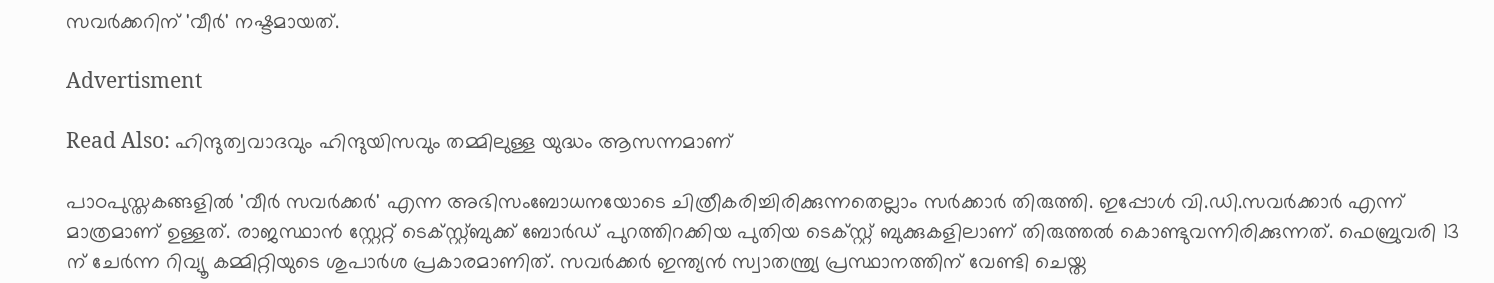സവര്‍ക്കറിന് 'വീര്‍' നഷ്ടമായത്.

Advertisment

Read Also: ഹിന്ദുത്വവാദവും ഹിന്ദുയിസവും തമ്മിലുള്ള യുദ്ധം ആസന്നമാണ്

പാഠപുസ്തകങ്ങളില്‍ 'വീര്‍ സവര്‍ക്കര്‍' എന്ന അഭിസംബോധനയോടെ ചിത്രീകരിച്ചിരിക്കുന്നതെല്ലാം സര്‍ക്കാര്‍ തിരുത്തി. ഇപ്പോള്‍ വി.ഡി.സവര്‍ക്കാര്‍ എന്ന് മാത്രമാണ് ഉള്ളത്. രാജസ്ഥാന്‍ സ്റ്റേറ്റ് ടെക്സ്റ്റ്ബുക്ക് ബോര്‍ഡ് പുറത്തിറക്കിയ പുതിയ ടെക്സ്റ്റ് ബുക്കുകളിലാണ് തിരുത്തല്‍ കൊണ്ടുവന്നിരിക്കുന്നത്. ഫെബ്രുവരി 13 ന് ചേര്‍ന്ന റിവ്യൂ കമ്മിറ്റിയുടെ ശുപാര്‍ശ പ്രകാരമാണിത്. സവര്‍ക്കര്‍ ഇന്ത്യന്‍ സ്വാതന്ത്ര്യ പ്രസ്ഥാനത്തിന് വേണ്ടി ചെയ്ത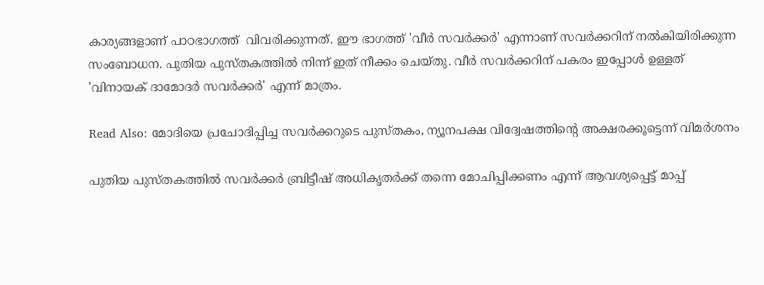കാര്യങ്ങളാണ് പാഠഭാഗത്ത്  വിവരിക്കുന്നത്. ഈ ഭാഗത്ത് 'വീര്‍ സവര്‍ക്കര്‍' എന്നാണ് സവര്‍ക്കറിന് നല്‍കിയിരിക്കുന്ന സംബോധന. പുതിയ പുസ്തകത്തില്‍ നിന്ന് ഇത് നീക്കം ചെയ്തു. വീര്‍ സവര്‍ക്കറിന് പകരം ഇപ്പോള്‍ ഉള്ളത് 'വിനായക് ദാമോദര്‍ സവര്‍ക്കര്‍' എന്ന് മാത്രം.

Read Also: മോദിയെ പ്രചോദിപ്പിച്ച സവർക്കറുടെ പുസ്തകം, ന്യൂനപക്ഷ വിദ്വേഷത്തിന്റെ അക്ഷരക്കൂട്ടെന്ന് വിമർശനം

പുതിയ പുസ്തകത്തില്‍ സവര്‍ക്കര്‍ ബ്രിട്ടീഷ് അധികൃതര്‍ക്ക് തന്നെ മോചിപ്പിക്കണം എന്ന് ആവശ്യപ്പെട്ട് മാപ്പ്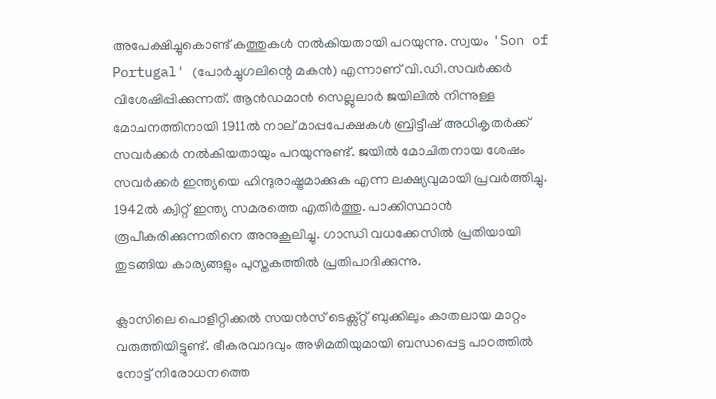അപേക്ഷിച്ചുകൊണ്ട് കത്തുകള്‍ നല്‍കിയതായി പറയുന്നു. സ്വയം 'Son of Portugal' (പോർച്ചുഗലിന്റെ മകന്‍) എന്നാണ് വി.ഡി.സവര്‍ക്കര്‍ വിശേഷിപ്പിക്കുന്നത്. ആന്‍ഡമാന്‍ സെല്ലുലാര്‍ ജയിലില്‍ നിന്നുള്ള മോചനത്തിനായി 1911ല്‍ നാല് മാപ്പപേക്ഷകള്‍ ബ്രിട്ടീഷ് അധികൃതര്‍ക്ക് സവര്‍ക്കര്‍ നല്‍കിയതായും പറയുന്നുണ്ട്. ജയില്‍ മോചിതനായ ശേഷം സവര്‍ക്കര്‍ ഇന്ത്യയെ ഹിന്ദുരാഷ്ട്രമാക്കുക എന്ന ലക്ഷ്യവുമായി പ്രവര്‍ത്തിച്ചു. 1942ല്‍ ക്വിറ്റ് ഇന്ത്യ സമരത്തെ എതിര്‍ത്തു. പാക്കിസ്ഥാൻ രൂപീകരിക്കുന്നതിനെ അനുകൂലിച്ചു. ഗാന്ധി വധക്കേസിൽ പ്രതിയായി തുടങ്ങിയ കാര്യങ്ങളും പുസ്തകത്തിൽ പ്രതിപാദിക്കുന്നു.

ക്ലാസിലെ പൊളിറ്റിക്കല്‍ സയന്‍സ് ടെക്സ്റ്റ് ബുക്കിലും കാതലായ മാറ്റം വരുത്തിയിട്ടുണ്ട്. ഭീകരവാദവും അഴിമതിയുമായി ബന്ധപ്പെട്ട പാഠത്തില്‍ നോട്ട് നിരോധനത്തെ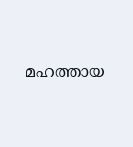മഹത്തായ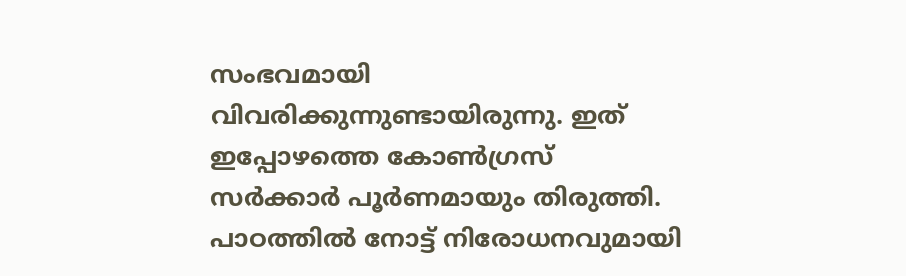സംഭവമായി വിവരിക്കുന്നുണ്ടായിരുന്നു. ഇത് ഇപ്പോഴത്തെ കോണ്‍ഗ്രസ് സര്‍ക്കാര്‍ പൂര്‍ണമായും തിരുത്തി. പാഠത്തില്‍ നോട്ട് നിരോധനവുമായി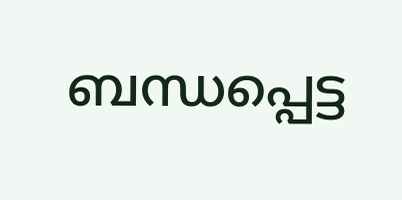ബന്ധപ്പെട്ട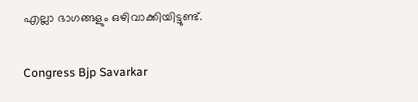എല്ലാ ഭാഗങ്ങളും ഒഴിവാക്കിയിട്ടുണ്ട്.

Congress Bjp Savarkar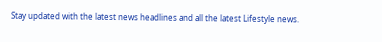Stay updated with the latest news headlines and all the latest Lifestyle news.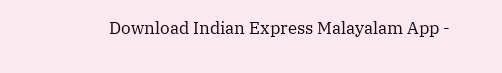Download Indian Express Malayalam App -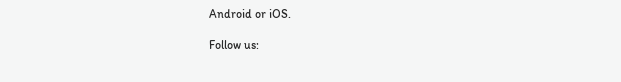Android or iOS.

Follow us: